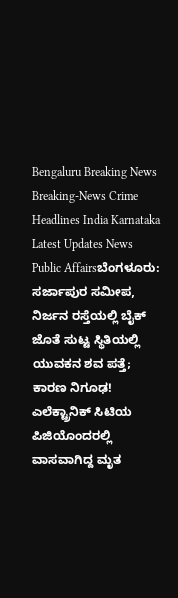Bengaluru Breaking News Breaking-News Crime Headlines India Karnataka Latest Updates News Public Affairsಬೆಂಗಳೂರು: ಸರ್ಜಾಪುರ ಸಮೀಪ, ನಿರ್ಜನ ರಸ್ತೆಯಲ್ಲಿ ಬೈಕ್ ಜೊತೆ ಸುಟ್ಟ ಸ್ಥಿತಿಯಲ್ಲಿ ಯುವಕನ ಶವ ಪತ್ತೆ; ಕಾರಣ ನಿಗೂಢ! ಎಲೆಕ್ಟ್ರಾನಿಕ್ ಸಿಟಿಯ ಪಿಜಿಯೊಂದರಲ್ಲಿ ವಾಸವಾಗಿದ್ದ ಮೃತ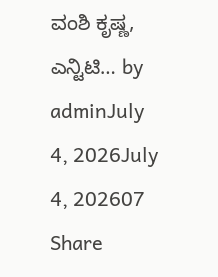ವಂಶಿ ಕೃಷ್ಣ, ಎನ್ಟಿಟಿ… by adminJuly 4, 2026July 4, 202607 Share